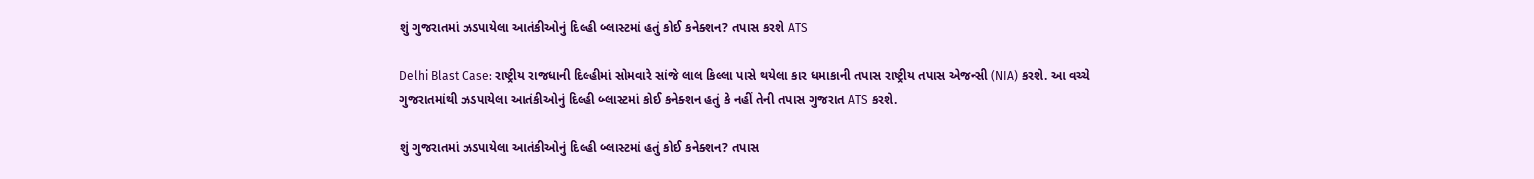શું ગુજરાતમાં ઝડપાયેલા આતંકીઓનું દિલ્હી બ્લાસ્ટમાં હતું કોઈ કનેક્શન? તપાસ કરશે ATS

Delhi Blast Case: રાષ્ટ્રીય રાજધાની દિલ્હીમાં સોમવારે સાંજે લાલ કિલ્લા પાસે થયેલા કાર ધમાકાની તપાસ રાષ્ટ્રીય તપાસ એજન્સી (NIA) કરશે. આ વચ્ચે ગુજરાતમાંથી ઝડપાયેલા આતંકીઓનું દિલ્હી બ્લાસ્ટમાં કોઈ કનેક્શન હતું કે નહીં તેની તપાસ ગુજરાત ATS કરશે.

શું ગુજરાતમાં ઝડપાયેલા આતંકીઓનું દિલ્હી બ્લાસ્ટમાં હતું કોઈ કનેક્શન? તપાસ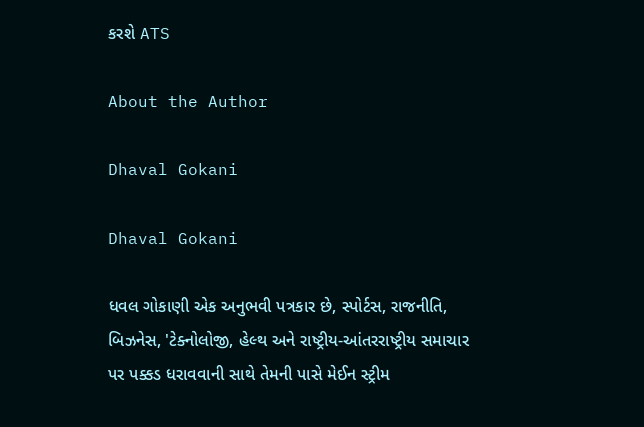કરશે ATS

About the Author

Dhaval Gokani

Dhaval Gokani

ધવલ ગોકાણી એક અનુભવી પત્રકાર છે, સ્પોર્ટસ, રાજનીતિ, બિઝનેસ, 'ટેક્નોલોજી, હેલ્થ અને રાષ્ટ્રીય-આંતરરાષ્ટ્રીય સમાચાર પર પક્કડ ધરાવવાની સાથે તેમની પાસે મેઈન સ્ટ્રીમ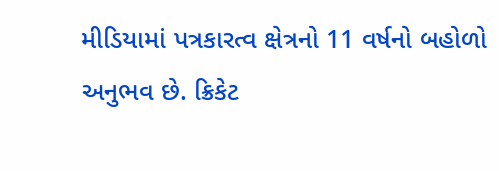મીડિયામાં પત્રકારત્વ ક્ષેત્રનો 11 વર્ષનો બહોળો અનુભવ છે. ક્રિકેટ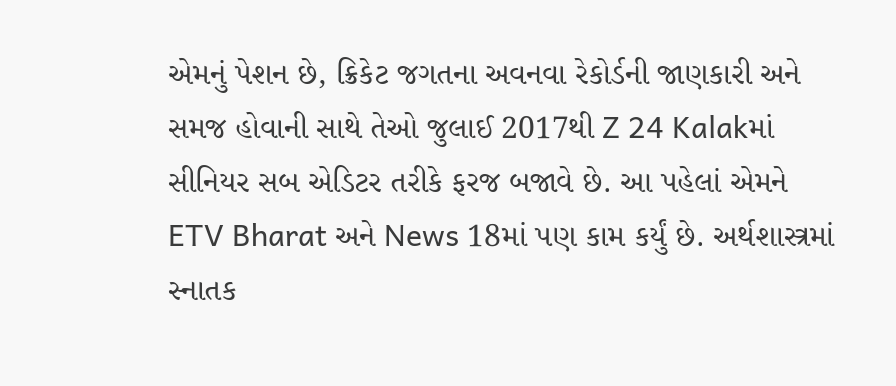એમનું પેશન છે, ક્રિકેટ જગતના અવનવા રેકોર્ડની જાણકારી અને સમજ હોવાની સાથે તેઓ જુલાઈ 2017થી Z 24 Kalakમાં સીનિયર સબ એડિટર તરીકે ફરજ બજાવે છે. આ પહેલાં એમને ETV Bharat અને News 18માં પણ કામ કર્યું છે. અર્થશાસ્ત્રમાં સ્નાતક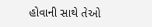હોવાની સાથે તેઓ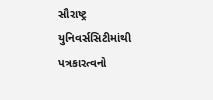સૌરાષ્ટ્ર યુનિવર્સસિટીમાંથી પત્રકારત્વનો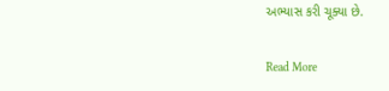અભ્યાસ કરી ચૂક્યા છે.

Read More